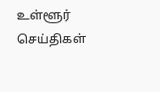உள்ளூர் செய்திகள்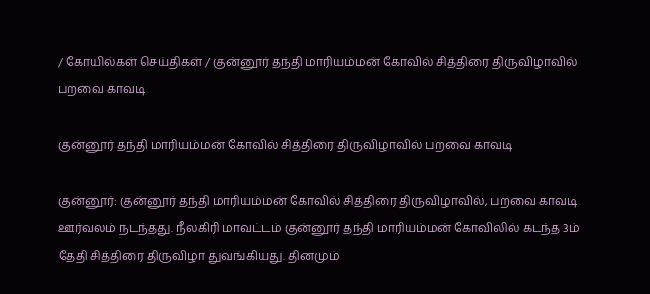/ கோயில்கள் செய்திகள் / குன்னூர் தந்தி மாரியம்மன் கோவில் சித்திரை திருவிழாவில் பறவை காவடி

குன்னூர் தந்தி மாரியம்மன் கோவில் சித்திரை திருவிழாவில் பறவை காவடி

குன்னூர்: குன்னூர் தந்தி மாரியம்மன் கோவில் சித்திரை திருவிழாவில், பறவை காவடி ஊர்வலம் நடந்தது. நீலகிரி மாவட்டம் குன்னூர் தந்தி மாரியம்மன் கோவிலில் கடந்த 3ம் தேதி சித்திரை திருவிழா துவங்கியது. தினமும்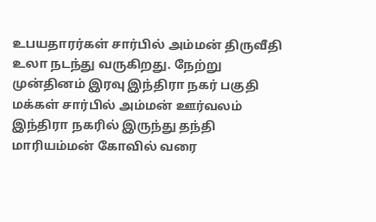உபயதாரர்கள் சார்பில் அம்மன் திருவீதி உலா நடந்து வருகிறது. நேற்று முன்தினம் இரவு இந்திரா நகர் பகுதி மக்கள் சார்பில் அம்மன் ஊர்வலம் இந்திரா நகரில் இருந்து தந்தி மாரியம்மன் கோவில் வரை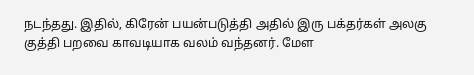நடந்தது. இதில், கிரேன் பயன்படுத்தி அதில் இரு பக்தர்கள் அலகு குத்தி பறவை காவடியாக வலம் வந்தனர். மேள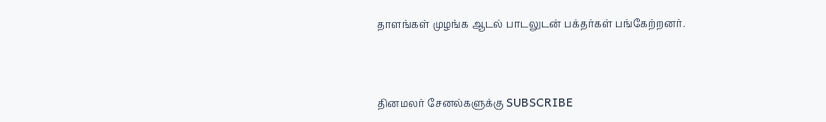தாளங்கள் முழங்க ஆடல் பாடலுடன் பக்தர்கள் பங்கேற்றனர்.



தினமலர் சேனல்களுக்கு SUBSCRIBE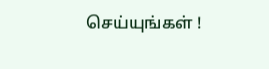செய்யுங்கள் !